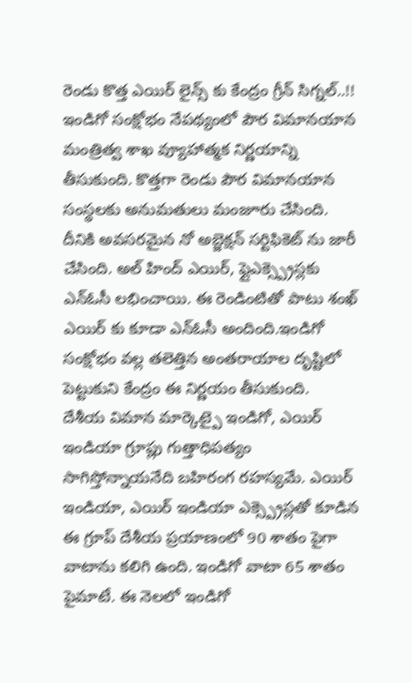రెండు కొత్త ఎయిర్ లైన్స్ కు కేంద్రం గ్రీన్ సిగ్నల్..!!
ఇండిగో సంక్షోభం నేపథ్యంలో పౌర విమానయాన మంత్రిత్వ శాఖ వ్యూహాత్మక నిర్ణయాన్ని తీసుకుంది. కొత్తగా రెండు పౌర విమానయాన సంస్థలకు అనుమతులు మంజూరు చేసింది. దీనికి అవసరమైన నో అబ్జెక్షన్ సర్టిఫికెట్ ను జారీ చేసింది. అల్ హింద్ ఎయిర్, ఫ్లైఎక్స్ప్రెస్లకు ఎన్ఓసీ లభించాయి. ఈ రెండింటితో పాటు శంఖ్ ఎయిర్ కు కూడా ఎన్ఓసీ అందింది.ఇండిగో సంక్షోభం వల్ల తలెత్తిన అంతరాయాల దృష్టిలో పెట్టుకుని కేంద్రం ఈ నిర్ణయం తీసుకుంది.
దేశీయ విమాన మార్కెట్పై ఇండిగో, ఎయిర్ ఇండియా గ్రూప్లు గుత్తాధిపత్యం సాగిస్తోన్నాయనేది బహిరంగ రహస్యమే. ఎయిర్ ఇండియా, ఎయిర్ ఇండియా ఎక్స్ప్రెస్లతో కూడిన ఈ గ్రూప్ దేశీయ ప్రయాణంలో 90 శాతం పైగా వాటాను కలిగి ఉంది. ఇండిగో వాటా 65 శాతం పైమాటే. ఈ నెలలో ఇండిగో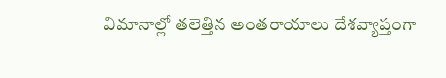విమానాల్లో తలెత్తిన అంతరాయాలు దేశవ్యాప్తంగా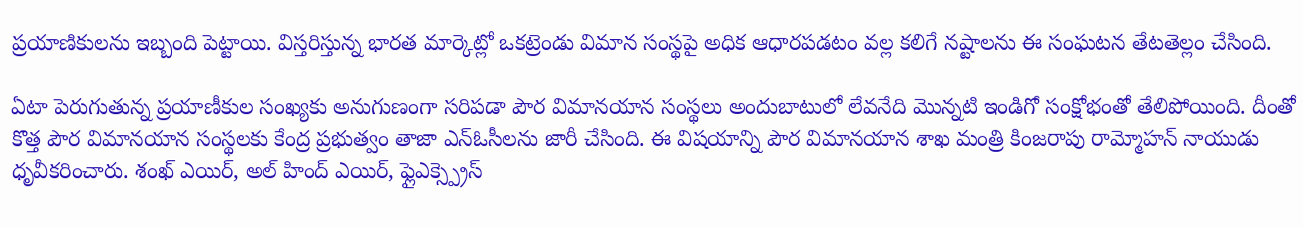ప్రయాణికులను ఇబ్బంది పెట్టాయి. విస్తరిస్తున్న భారత మార్కెట్లో ఒకట్రెండు విమాన సంస్థపై అధిక ఆధారపడటం వల్ల కలిగే నష్టాలను ఈ సంఘటన తేటతెల్లం చేసింది.

ఏటా పెరుగుతున్న ప్రయాణీకుల సంఖ్యకు అనుగుణంగా సరిపడా పౌర విమానయాన సంస్థలు అందుబాటులో లేవనేది మొన్నటి ఇండిగో సంక్షోభంతో తేలిపోయింది. దీంతో కొత్త పౌర విమానయాన సంస్థలకు కేంద్ర ప్రభుత్వం తాజా ఎన్ఓసీలను జారీ చేసింది. ఈ విషయాన్ని పౌర విమానయాన శాఖ మంత్రి కింజరాపు రామ్మోహన్ నాయుడు ధృవీకరించారు. శంఖ్ ఎయిర్, అల్ హింద్ ఎయిర్, ఫ్లైఎక్స్ప్రెస్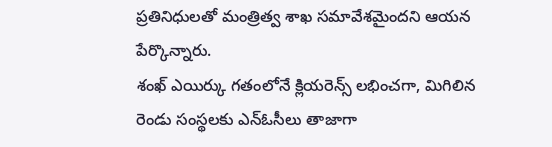ప్రతినిధులతో మంత్రిత్వ శాఖ సమావేశమైందని ఆయన పేర్కొన్నారు.
శంఖ్ ఎయిర్కు గతంలోనే క్లియరెన్స్ లభించగా, మిగిలిన రెండు సంస్థలకు ఎన్ఓసీలు తాజాగా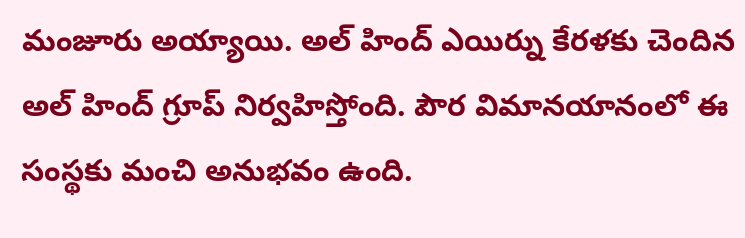మంజూరు అయ్యాయి. అల్ హింద్ ఎయిర్ను కేరళకు చెందిన అల్ హింద్ గ్రూప్ నిర్వహిస్తోంది. పౌర విమానయానంలో ఈ సంస్థకు మంచి అనుభవం ఉంది.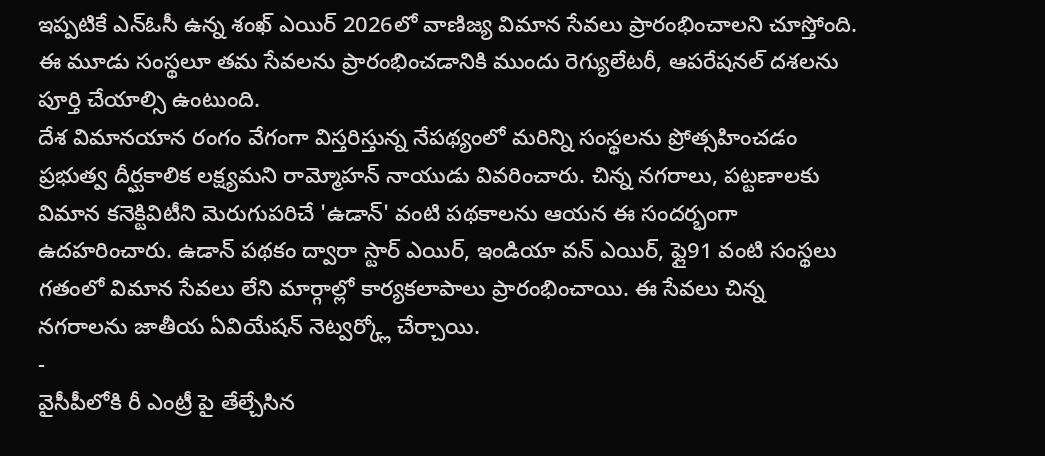ఇప్పటికే ఎన్ఓసీ ఉన్న శంఖ్ ఎయిర్ 2026లో వాణిజ్య విమాన సేవలు ప్రారంభించాలని చూస్తోంది. ఈ మూడు సంస్థలూ తమ సేవలను ప్రారంభించడానికి ముందు రెగ్యులేటరీ, ఆపరేషనల్ దశలను పూర్తి చేయాల్సి ఉంటుంది.
దేశ విమానయాన రంగం వేగంగా విస్తరిస్తున్న నేపథ్యంలో మరిన్ని సంస్థలను ప్రోత్సహించడం ప్రభుత్వ దీర్ఘకాలిక లక్ష్యమని రామ్మోహన్ నాయుడు వివరించారు. చిన్న నగరాలు, పట్టణాలకు విమాన కనెక్టివిటీని మెరుగుపరిచే 'ఉడాన్' వంటి పథకాలను ఆయన ఈ సందర్భంగా ఉదహరించారు. ఉడాన్ పథకం ద్వారా స్టార్ ఎయిర్, ఇండియా వన్ ఎయిర్, ఫ్లై91 వంటి సంస్థలు గతంలో విమాన సేవలు లేని మార్గాల్లో కార్యకలాపాలు ప్రారంభించాయి. ఈ సేవలు చిన్న నగరాలను జాతీయ ఏవియేషన్ నెట్వర్క్లో చేర్చాయి.
-
వైసీపీలోకి రీ ఎంట్రీ పై తేల్చేసిన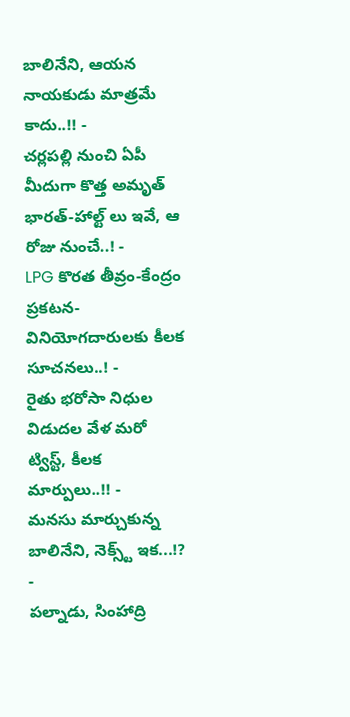బాలినేని, ఆయన నాయకుడు మాత్రమే కాదు..!! -
చర్లపల్లి నుంచి ఏపీ మీదుగా కొత్త అమృత్ భారత్-హాల్ట్ లు ఇవే, ఆ రోజు నుంచే..! -
LPG కొరత తీవ్రం-కేంద్రం ప్రకటన-వినియోగదారులకు కీలక సూచనలు..! -
రైతు భరోసా నిధుల విడుదల వేళ మరో ట్విస్ట్, కీలక మార్పులు..!! -
మనసు మార్చుకున్న బాలినేని, నెక్స్ట్ ఇక...!? -
పల్నాడు, సింహాద్రి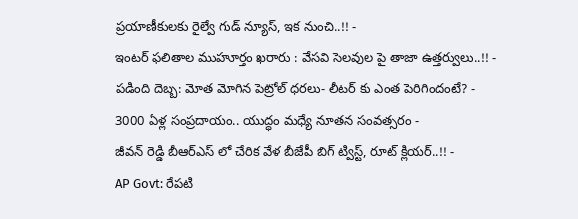ప్రయాణీకులకు రైల్వే గుడ్ న్యూస్, ఇక నుంచి..!! -
ఇంటర్ ఫలితాల ముహూర్తం ఖరారు : వేసవి సెలవుల పై తాజా ఉత్తర్వులు..!! -
పడింది దెబ్బ: మోత మోగిన పెట్రోల్ ధరలు- లీటర్ కు ఎంత పెరిగిందంటే? -
3000 ఏళ్ల సంప్రదాయం.. యుద్ధం మధ్యే నూతన సంవత్సరం -
జీవన్ రెడ్డి బీఆర్ఎస్ లో చేరిక వేళ బీజేపీ బిగ్ ట్విస్ట్, రూట్ క్లియర్..!! -
AP Govt: రేపటి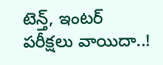టెన్త్, ఇంటర్ పరీక్షలు వాయిదా..!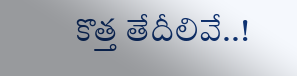కొత్త తేదీలివే..!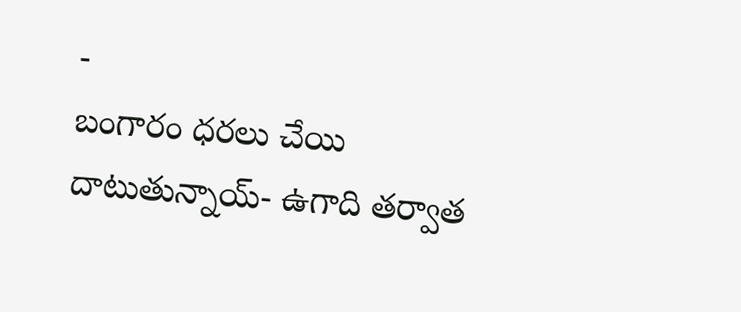-
బంగారం ధరలు చేయి దాటుతున్నాయ్- ఉగాది తర్వాత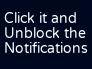Click it and Unblock the Notifications